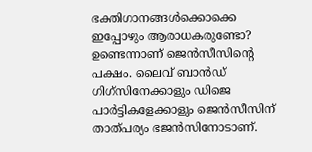ഭക്തിഗാനങ്ങള്‍ക്കൊക്കെ ഇപ്പോഴും ആരാധകരുണ്ടോ? ഉണ്ടെന്നാണ് ജെന്‍സീസിന്റെ പക്ഷം. ലൈവ് ബാന്‍ഡ് ഗിഗ്‌സിനേക്കാളും ഡിജെ പാര്‍ട്ടികളേക്കാളും ജെന്‍സീസിന് താത്പര്യം ഭജന്‍സിനോടാണ്.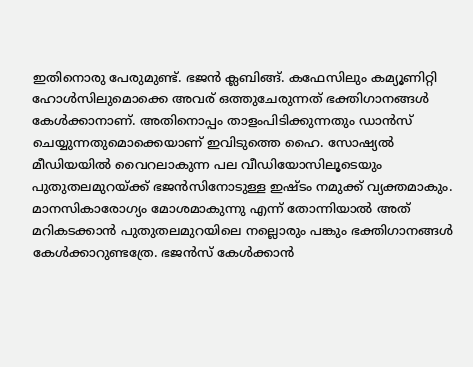ഇതിനൊരു പേരുമുണ്ട്. ഭജന്‍ ക്ലബിങ്ങ്. കഫേസിലും കമ്യൂണിറ്റി ഹോള്‍സിലുമൊക്കെ അവര് ഒത്തുചേരുന്നത് ഭക്തിഗാനങ്ങള്‍ കേള്‍ക്കാനാണ്. അതിനൊപ്പം താളംപിടിക്കുന്നതും ഡാന്‍സ് ചെയ്യുന്നതുമൊക്കെയാണ് ഇവിടുത്തെ ഹൈ. സോഷ്യല്‍ മീഡിയയില്‍ വൈറലാകുന്ന പല വീഡിയോസിലൂടെയും പുതുതലമുറയ്ക്ക് ഭജന്‍സിനോടുള്ള ഇഷ്ടം നമുക്ക് വ്യക്തമാകും. മാനസികാരോഗ്യം മോശമാകുന്നു എന്ന് തോന്നിയാല്‍ അത് മറികടക്കാന്‍ പുതുതലമുറയിലെ നല്ലൊരും പങ്കും ഭക്തിഗാനങ്ങള്‍ കേള്‍ക്കാറുണ്ടത്രേ. ഭജന്‍സ് കേള്‍ക്കാന്‍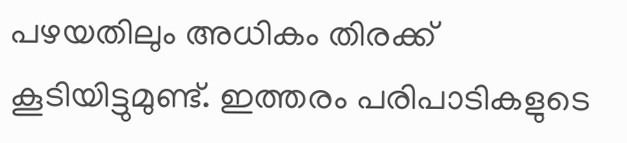പഴയതിലും അധികം തിരക്ക് കൂടിയിട്ടുമുണ്ട്. ഇത്തരം പരിപാടികളുടെ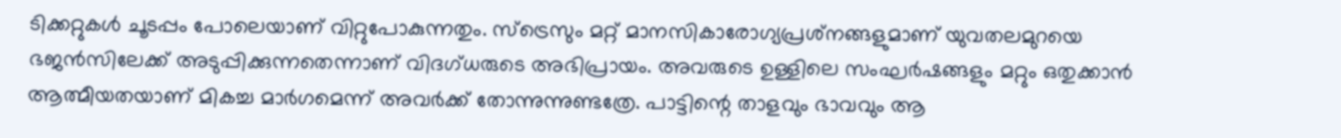ടിക്കറ്റുകള്‍ ചൂടപ്പം പോലെയാണ് വിറ്റുപോകുന്നതും. സ്‌ട്രെസും മറ്റ് മാനസികാരോഗ്യപ്രശ്‌നങ്ങളുമാണ് യുവതലമുറയെ ഭജന്‍സിലേക്ക് അടുപ്പിക്കുന്നതെന്നാണ് വിദഗ്ധരുടെ അഭിപ്രായം. അവരുടെ ഉള്ളിലെ സംഘര്‍ഷങ്ങളും മറ്റും ഒതുക്കാന്‍ ആത്മീയതയാണ് മികച്ച മാര്‍ഗമെന്ന് അവര്‍ക്ക് തോന്നുന്നുണ്ടത്രേ. പാട്ടിന്റെ താളവും ഭാവവും ആ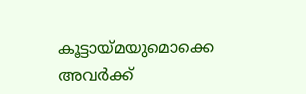കൂട്ടായ്മയുമൊക്കെ അവര്‍ക്ക്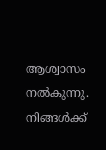ആശ്വാസം നല്‍കുന്നു. നിങ്ങള്‍ക്ക്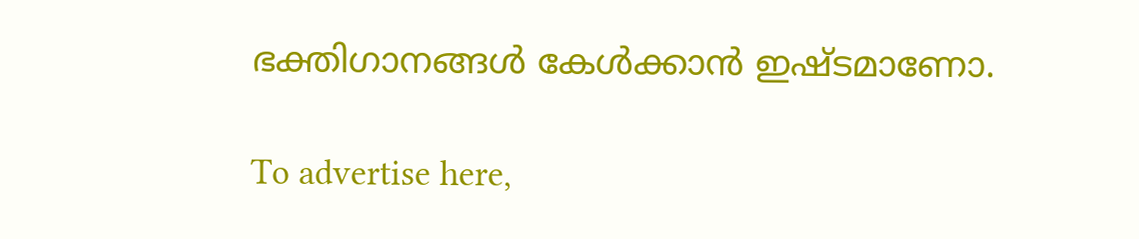ഭക്തിഗാനങ്ങള്‍ കേള്‍ക്കാന്‍ ഇഷ്ടമാണോ.

To advertise here,